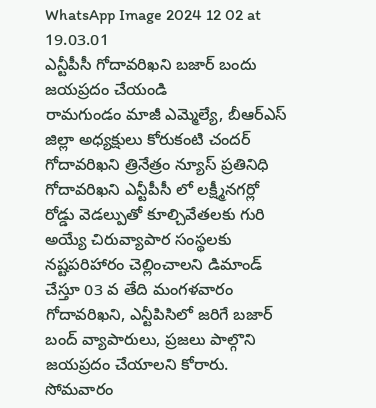WhatsApp Image 2024 12 02 at 19.03.01
ఎన్టీపీసీ గోదావరిఖని బజార్ బందు జయప్రదం చేయండి
రామగుండం మాజీ ఎమ్మెల్యే, బీఆర్ఎస్ జిల్లా అధ్యక్షులు కోరుకంటి చందర్
గోదావరిఖని త్రినేత్రం న్యూస్ ప్రతినిధి
గోదావరిఖని ఎన్టీపీసీ లో లక్ష్మీనగర్లో రోడ్డు వెడల్పుతో కూల్చివేతలకు గురి అయ్యే చిరువ్యాపార సంస్థలకు నష్టపరిహారం చెల్లించాలని డిమాండ్ చేస్తూ 03 వ తేది మంగళవారం గోదావరిఖని, ఎన్టీపిసిలో జరిగే బజార్ బంద్ వ్యాపారులు, ప్రజలు పాల్గొని జయప్రదం చేయాలని కోరారు. సోమవారం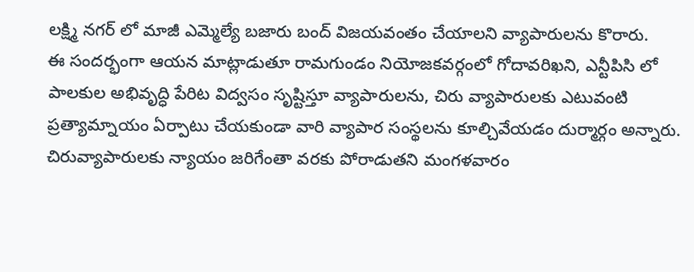లక్ష్మి నగర్ లో మాజీ ఎమ్మెల్యే బజారు బంద్ విజయవంతం చేయాలని వ్యాపారులను కొరారు.
ఈ సందర్భంగా ఆయన మాట్లాడుతూ రామగుండం నియోజకవర్గంలో గోదావరిఖని, ఎన్టీపిసి లో పాలకుల అభివృద్ధి పేరిట విద్వసం సృష్టిస్తూ వ్యాపారులను, చిరు వ్యాపారులకు ఎటువంటి ప్రత్యామ్నాయం ఏర్పాటు చేయకుండా వారి వ్యాపార సంస్థలను కూల్చివేయడం దుర్మార్గం అన్నారు.
చిరువ్యాపారులకు న్యాయం జరిగేంతా వరకు పోరాడుతని మంగళవారం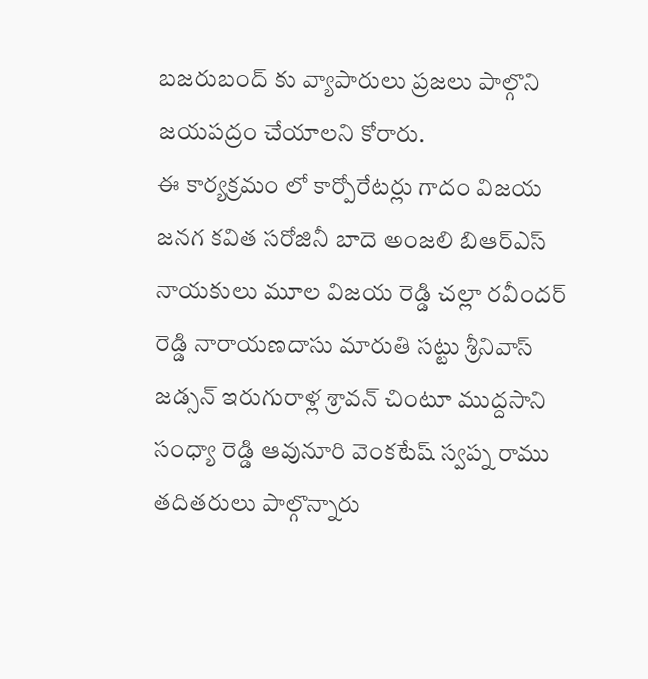బజరుబంద్ కు వ్యాపారులు ప్రజలు పాల్గొని జయపద్రం చేయాలని కోరారు.
ఈ కార్యక్రమం లో కార్పోరేటర్లు గాదం విజయ జనగ కవిత సరోజినీ బాదె అంజలి బిఆర్ఎస్ నాయకులు మూల విజయ రెడ్డి చల్లా రవీందర్ రెడ్డి నారాయణదాసు మారుతి సట్టు శ్రీనివాస్ జడ్సన్ ఇరుగురాళ్ల శ్రావన్ చింటూ ముద్దసాని సంధ్యా రెడ్డి ఆవునూరి వెంకటేష్ స్వప్న రాము తదితరులు పాల్గొన్నారు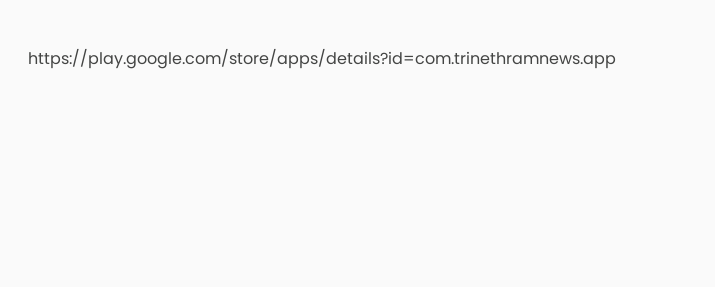https://play.google.com/store/apps/details?id=com.trinethramnews.app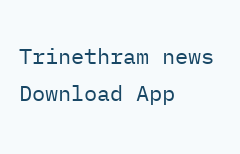Trinethram news
Download App